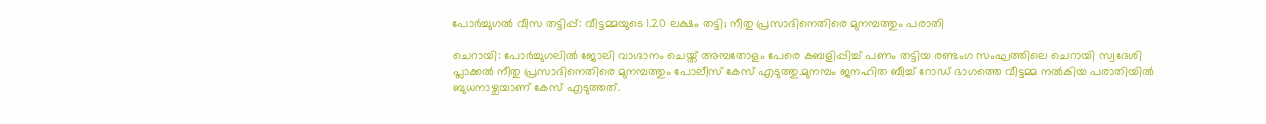പോര്‍ച്ചുഗല്‍ വീസ തട്ടിപ്പ്: വീട്ടമ്മയുടെ 1.20 ലക്ഷം തട്ടി; നീതു പ്രസാദിനെതിരെ മുനമ്പത്തും പരാതി

ചെറായി: പോര്‍ച്ചുഗലില്‍ ജോലി വാഗ്ദാനം ചെയ്ത് അമ്പതോളം പേരെ കബളിപ്പിച്ച് പണം തട്ടിയ രണ്ടംഗ സംഘത്തിലെ ചെറായി സ്വദേശി പ്ലാക്കല്‍ നീതു പ്രസാദിനെതിരെ മുനമ്പത്തും പോലീസ് കേസ് എടുത്തു.മുനമ്പം ജനഹിത ബീച്ച് റോഡ് ഭാഗത്തെ വീട്ടമ്മ നല്‍കിയ പരാതിയില്‍ ബുധനാഴ്ചയാണ് കേസ് എടുത്തത്.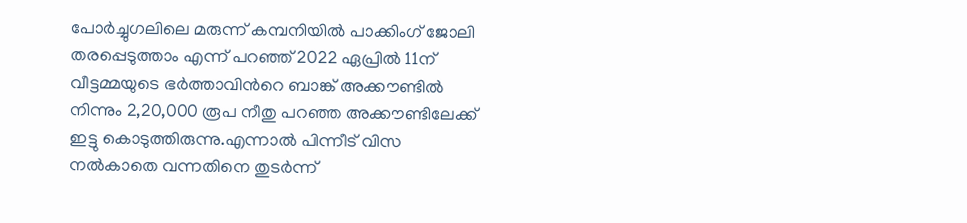പോര്‍ച്ചുഗലിലെ മരുന്ന് കമ്പനിയില്‍ പാക്കിംഗ് ജോലി തരപ്പെടുത്താം എന്ന് പറഞ്ഞ് 2022 ഏപ്രില്‍ 11ന് വീട്ടമ്മയുടെ ഭര്‍ത്താവിന്‍റെ ബാങ്ക് അക്കൗണ്ടില്‍ നിന്നും 2,20,000 രൂപ നീതു പറഞ്ഞ അക്കൗണ്ടിലേക്ക് ഇട്ടു കൊടുത്തിരുന്നു.എന്നാല്‍ പിന്നീട് വിസ നല്‍കാതെ വന്നതിനെ തുടര്‍ന്ന്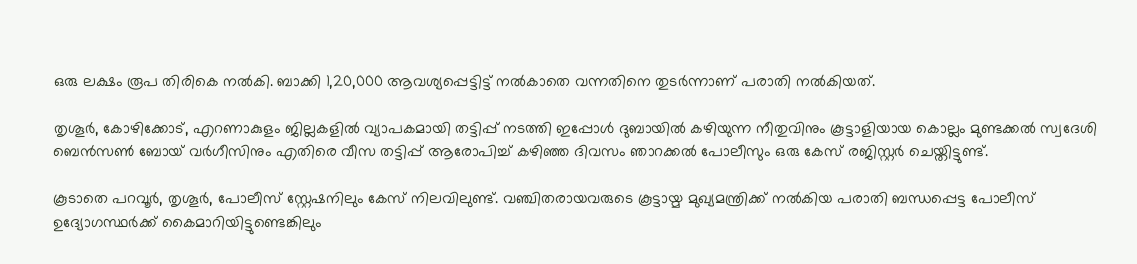ഒരു ലക്ഷം രൂപ തിരികെ നല്‍കി. ബാക്കി 1,20,000 ആവശ്യപ്പെട്ടിട്ട് നല്‍കാതെ വന്നതിനെ തുടര്‍ന്നാണ് പരാതി നല്‍കിയത്.

തൃശൂര്‍, കോഴിക്കോട്, എറണാകുളം ജില്ലകളില്‍ വ്യാപകമായി തട്ടിപ്പ് നടത്തി ഇപ്പോള്‍ ദുബായില്‍ കഴിയുന്ന നീതുവിനും കൂട്ടാളിയായ കൊല്ലം മുണ്ടക്കല്‍ സ്വദേശി ബെന്‍സണ്‍ ബോയ് വര്‍ഗീസിനും എതിരെ വീസ തട്ടിപ്പ് ആരോപിച്ച് കഴിഞ്ഞ ദിവസം ഞാറക്കല്‍ പോലീസും ഒരു കേസ് രജിസ്റ്റര്‍ ചെയ്തിട്ടുണ്ട്.

കൂടാതെ പറവൂര്‍, തൃശൂര്‍, പോലീസ് സ്റ്റേഷനിലും കേസ് നിലവിലുണ്ട്. വഞ്ചിതരായവരുടെ കൂട്ടായ്മ മുഖ്യമന്ത്രിക്ക് നല്‍കിയ പരാതി ബന്ധപ്പെട്ട പോലീസ് ഉദ്യോഗസ്ഥര്‍ക്ക് കൈമാറിയിട്ടുണ്ടെങ്കിലും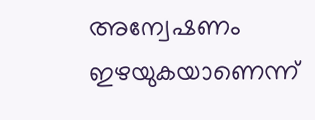അന്വേഷണം ഇഴയുകയാണെന്ന്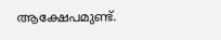ആക്ഷേപമുണ്ട്.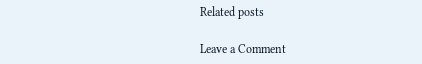Related posts

Leave a Comment